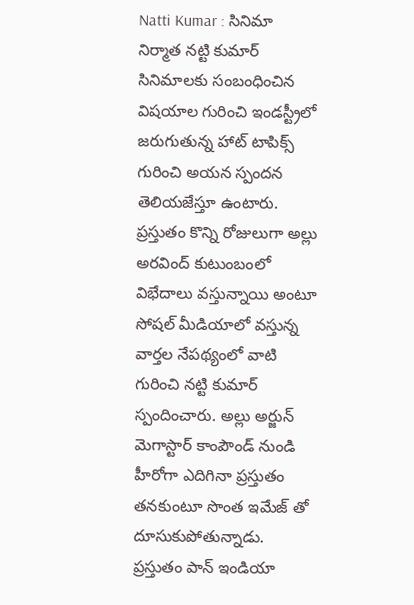Natti Kumar : సినిమా నిర్మాత నట్టి కుమార్ సినిమాలకు సంబంధించిన విషయాల గురించి ఇండస్ట్రీలో జరుగుతున్న హాట్ టాపిక్స్ గురించి అయన స్పందన తెలియజేస్తూ ఉంటారు. ప్రస్తుతం కొన్ని రోజులుగా అల్లు అరవింద్ కుటుంబంలో విభేదాలు వస్తున్నాయి అంటూ సోషల్ మీడియాలో వస్తున్న వార్తల నేపథ్యంలో వాటి గురించి నట్టి కుమార్ స్పందించారు. అల్లు అర్జున్ మెగాస్టార్ కాంపౌండ్ నుండి హీరోగా ఎదిగినా ప్రస్తుతం తనకుంటూ సొంత ఇమేజ్ తో దూసుకుపోతున్నాడు. ప్రస్తుతం పాన్ ఇండియా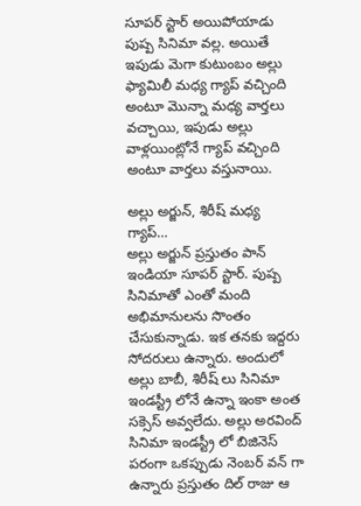సూపర్ స్టార్ అయిపోయాడు పుష్ప సినిమా వల్ల. అయితే ఇపుడు మెగా కుటుంబం అల్లు ఫ్యామిలీ మధ్య గ్యాప్ వచ్చింది అంటూ మొన్నా మధ్య వార్తలు వచ్చాయి, ఇపుడు అల్లు వాళ్లయింట్లోనే గ్యాప్ వచ్చింది అంటూ వార్తలు వస్తునాయి.

అల్లు అర్జున్, శిరీష్ మధ్య గ్యాప్…
అల్లు అర్జున్ ప్రస్తుతం పాన్ ఇండియా సూపర్ స్టార్. పుష్ప సినిమాతో ఎంతో మంది అభిమానులను సొంతం చేసుకున్నాడు. ఇక తనకు ఇద్దరు సోదరులు ఉన్నారు. అందులో అల్లు బాబీ, శిరీష్ లు సినిమా ఇండస్ట్రీ లోనే ఉన్నా ఇంకా అంత సక్సెస్ అవ్వలేదు. అల్లు అరవింద్ సినిమా ఇండస్ట్రీ లో బిజినెస్ పరంగా ఒకప్పుడు నెంబర్ వన్ గా ఉన్నారు ప్రస్తుతం దిల్ రాజు ఆ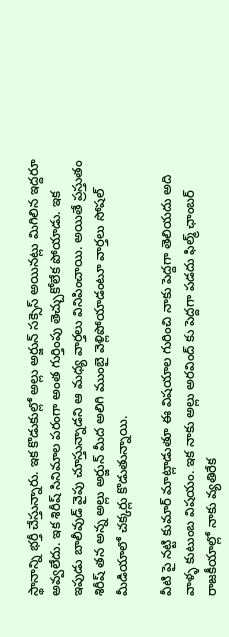స్థానాన్ని భర్తీ చేస్తున్నారు. ఇక కొడుకుల్లో అల్లు అర్జున్ సక్సెస్ అయినట్లు మిగిలిన ఇద్దరూ అవ్వలేదు. ఇక శిరీష్ సినిమాల పరంగా అంత గుర్తింపు తెచ్చుకోలేక పోయాడు. ఇక ఇపుడు బాలీవుడ్ వైపు చూస్తున్నాడని ఆ మధ్య వార్తలు వినిపించాయి. అయితే ప్రస్తుతం శిరీష్ తన అన్న అల్లు అర్జున్ మీద అలిగి ముంబై వెళ్లిపోయాడంటూ వార్తలు సోషల్ మీడియాలో చక్కర్లు కొడుతున్నాయి.

వీటి పై నట్టి కుమార్ మాట్లాడుతూ ఈ విషయాల గురించి నాకు పెద్దగా తెలియదు అది వాళ్ళ కుటుంబ విషయం. ఇక నాకు అల్లు అరవింద్ కు పెద్దగా పడదు ఫిల్మ్ ఛాంబర్ రాజకీయాల్లో నాకు వ్యతిరేక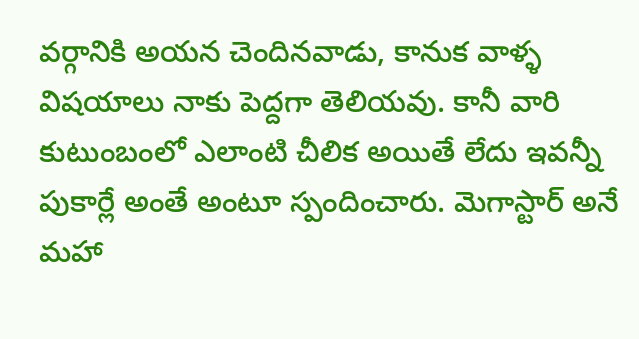వర్గానికి అయన చెందినవాడు, కానుక వాళ్ళ విషయాలు నాకు పెద్దగా తెలియవు. కానీ వారి కుటుంబంలో ఎలాంటి చీలిక అయితే లేదు ఇవన్నీ పుకార్లే అంతే అంటూ స్పందించారు. మెగాస్టార్ అనే మహా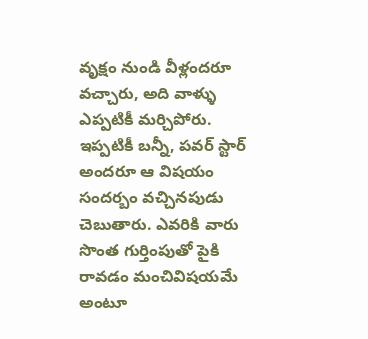వృక్షం నుండి వీళ్లందరూ వచ్చారు, అది వాళ్ళు ఎప్పటికీ మర్చిపోరు. ఇప్పటికీ బన్నీ, పవర్ స్టార్ అందరూ ఆ విషయం సందర్బం వచ్చినపుడు చెబుతారు. ఎవరికి వారు సొంత గుర్తింపుతో పైకి రావడం మంచివిషయమే అంటూ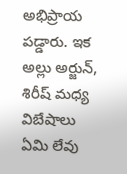అభిప్రాయ పడ్డారు. ఇక అల్లు అర్జున్, శిరీష్ మధ్య విబేషాలు ఏమి లేవు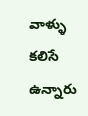వాళ్ళు కలిసే ఉన్నారు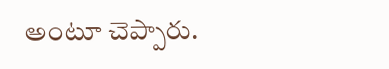అంటూ చెప్పారు.